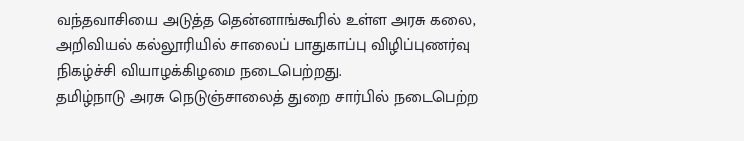வந்தவாசியை அடுத்த தென்னாங்கூரில் உள்ள அரசு கலை, அறிவியல் கல்லூரியில் சாலைப் பாதுகாப்பு விழிப்புணர்வு நிகழ்ச்சி வியாழக்கிழமை நடைபெற்றது.
தமிழ்நாடு அரசு நெடுஞ்சாலைத் துறை சார்பில் நடைபெற்ற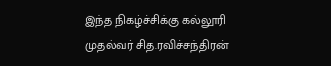இந்த நிகழ்ச்சிக்கு கல்லூரி முதல்வர் சித.ரவிச்சந்திரன்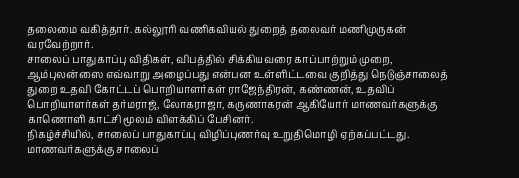தலைமை வகித்தார். கல்லூரி வணிகவியல் துறைத் தலைவர் மணிமுருகன் வரவேற்றார்.
சாலைப் பாதுகாப்பு விதிகள், விபத்தில் சிக்கியவரை காப்பாற்றும் முறை, ஆம்புலன்ஸை எவ்வாறு அழைப்பது என்பன உள்ளிட்டவை குறித்து நெடுஞ்சாலைத் துறை உதவி கோட்டப் பொறியாளர்கள் ராஜேந்திரன், கண்ணன், உதவிப் பொறியாளர்கள் தர்மராஜ், லோகராஜா, கருணாகரன் ஆகியோர் மாணவர்களுக்கு காணொளி காட்சி மூலம் விளக்கிப் பேசினர்.
நிகழ்ச்சியில், சாலைப் பாதுகாப்பு விழிப்புணர்வு உறுதிமொழி ஏற்கப்பட்டது. மாணவர்களுக்கு சாலைப்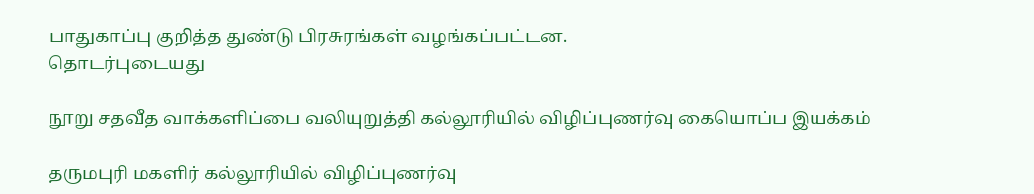பாதுகாப்பு குறித்த துண்டு பிரசுரங்கள் வழங்கப்பட்டன.
தொடர்புடையது

நூறு சதவீத வாக்களிப்பை வலியுறுத்தி கல்லூரியில் விழிப்புணர்வு கையொப்ப இயக்கம்

தருமபுரி மகளிர் கல்லூரியில் விழிப்புணர்வு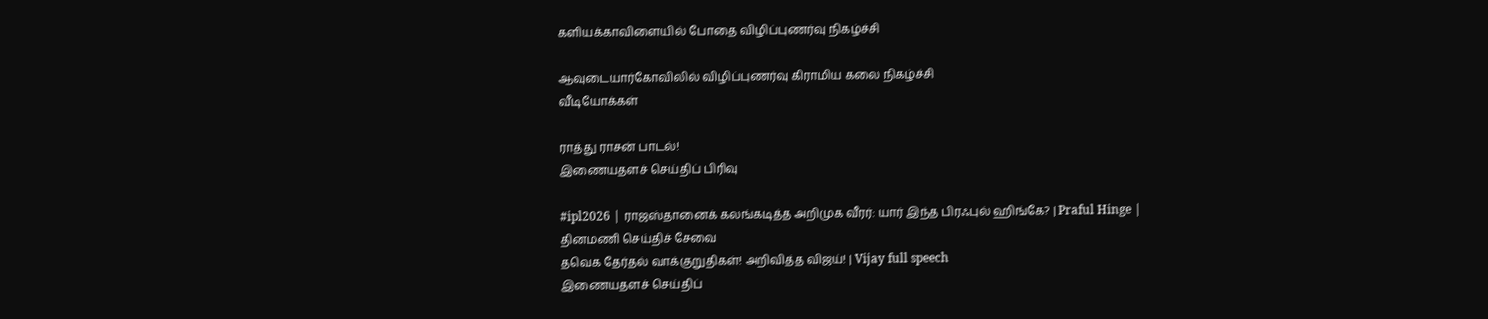களியக்காவிளையில் போதை விழிப்புணர்வு நிகழ்ச்சி

ஆவுடையார்கோவிலில் விழிப்புணர்வு கிராமிய கலை நிகழ்ச்சி
வீடியோக்கள்

ராத்து ராசன் பாடல்!
இணையதளச் செய்திப் பிரிவு

#ipl2026 | ராஜஸ்தானைக் கலங்கடித்த அறிமுக வீரர்: யார் இந்த பிரஃபுல் ஹிங்கே? | Praful Hinge |
தினமணி செய்திச் சேவை
தவெக தேர்தல் வாக்குறுதிகள்! அறிவித்த விஜய்! | Vijay full speech
இணையதளச் செய்திப்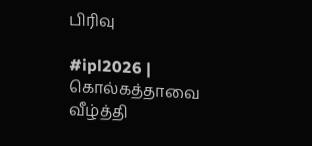பிரிவு

#ipl2026 | கொல்கத்தாவை வீழ்த்தி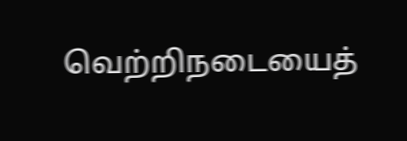வெற்றிநடையைத்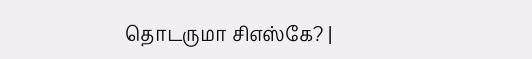தொடருமா சிஎஸ்கே? |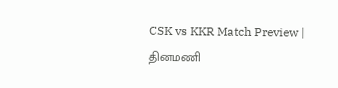CSK vs KKR Match Preview |
தினமணி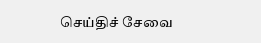செய்திச் சேவை